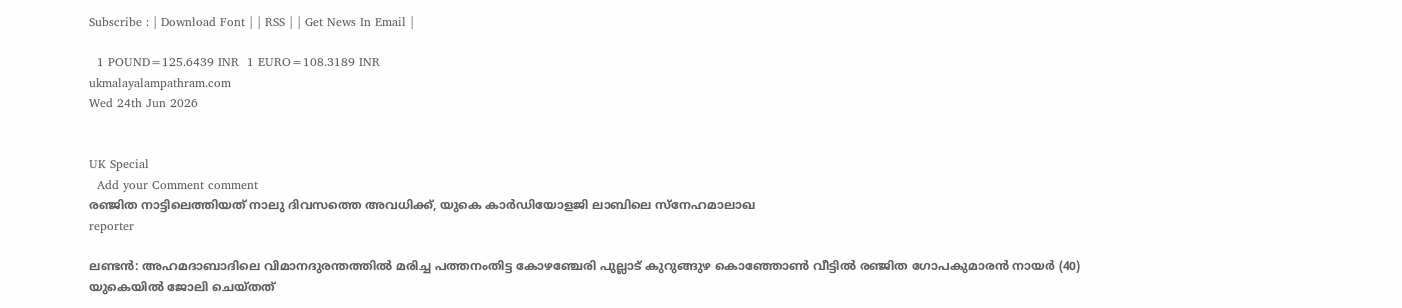Subscribe : | Download Font | | RSS | | Get News In Email |

  1 POUND=125.6439 INR  1 EURO=108.3189 INR
ukmalayalampathram.com
Wed 24th Jun 2026


UK Special
  Add your Comment comment
രഞ്ജിത നാട്ടിലെത്തിയത് നാലു ദിവസത്തെ അവധിക്ക്, യുകെ കാര്‍ഡിയോളജി ലാബിലെ സ്‌നേഹമാലാഖ
reporter

ലണ്ടന്‍: അഹമദാബാദിലെ വിമാനദുരന്തത്തില്‍ മരിച്ച പത്തനംതിട്ട കോഴഞ്ചേരി പുല്ലാട് കുറുങ്ങുഴ കൊഞ്ഞോണ്‍ വീട്ടില്‍ രഞ്ജിത ഗോപകുമാരന്‍ നായര്‍ (40) യുകെയില്‍ ജോലി ചെയ്തത്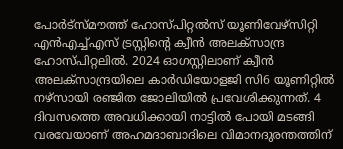പോര്‍ട്‌സ്മൗത്ത് ഹോസ്പിറ്റല്‍സ് യൂണിവേഴ്‌സിറ്റി എന്‍എച്ച്എസ് ട്രസ്റ്റിന്റെ ക്വീന്‍ അലക്‌സാന്ദ്ര ഹോസ്പിറ്റലില്‍. 2024 ഓഗസ്റ്റിലാണ് ക്വീന്‍ അലക്‌സാന്ദ്രയിലെ കാര്‍ഡിയോളജി സി6 യൂണിറ്റില്‍ നഴ്‌സായി രഞ്ജിത ജോലിയില്‍ പ്രവേശിക്കുന്നത്. 4 ദിവസത്തെ അവധിക്കായി നാട്ടില്‍ പോയി മടങ്ങി വരവേയാണ് അഹമദാബാദിലെ വിമാനദുരന്തത്തിന്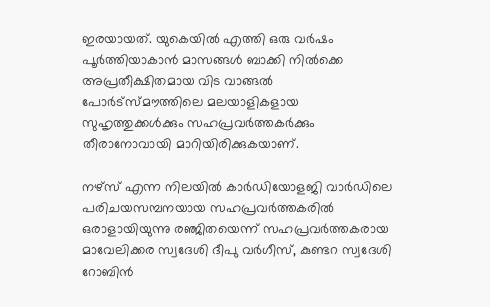ഇരയായത്. യുകെയില്‍ എത്തി ഒരു വര്‍ഷം പൂര്‍ത്തിയാകാന്‍ മാസങ്ങള്‍ ബാക്കി നില്‍ക്കെ അപ്രതീക്ഷിതമായ വിട വാങ്ങല്‍ പോര്‍ട്‌സ്മൗത്തിലെ മലയാളികളായ സുഹൃത്തുക്കള്‍ക്കും സഹപ്രവര്‍ത്തകര്‍ക്കും തീരാനോവായി മാറിയിരിക്കുകയാണ്.

നഴ്‌സ് എന്ന നിലയില്‍ കാര്‍ഡിയോളജി വാര്‍ഡിലെ പരിചയസമ്പനയായ സഹപ്രവര്‍ത്തകരില്‍ ഒരാളായിയുന്നു രഞ്ജിതയെന്ന് സഹപ്രവര്‍ത്തകരായ മാവേലിക്കര സ്വദേശി ദീപു വര്‍ഗീസ്, കുണ്ടറ സ്വദേശി റോബിന്‍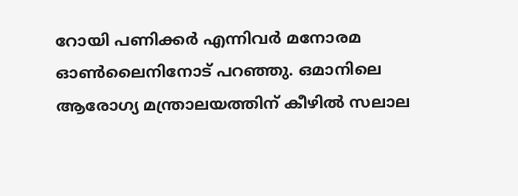റോയി പണിക്കര്‍ എന്നിവര്‍ മനോരമ ഓണ്‍ലൈനിനോട് പറഞ്ഞു. ഒമാനിലെ ആരോഗ്യ മന്ത്രാലയത്തിന് കീഴില്‍ സലാല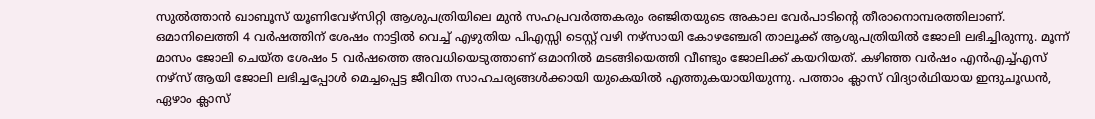സുല്‍ത്താന്‍ ഖാബൂസ് യൂണിവേഴ്സിറ്റി ആശുപത്രിയിലെ മുന്‍ സഹപ്രവര്‍ത്തകരും രഞ്ജിതയുടെ അകാല വേര്‍പാടിന്റെ തീരാനൊമ്പരത്തിലാണ്. ഒമാനിലെത്തി 4 വര്‍ഷത്തിന് ശേഷം നാട്ടില്‍ വെച്ച് എഴുതിയ പിഎസ്സി ടെസ്റ്റ് വഴി നഴ്‌സായി കോഴഞ്ചേരി താലൂക്ക് ആശുപത്രിയില്‍ ജോലി ലഭിച്ചിരുന്നു. മൂന്ന് മാസം ജോലി ചെയ്ത ശേഷം 5 വര്‍ഷത്തെ അവധിയെടുത്താണ് ഒമാനില്‍ മടങ്ങിയെത്തി വീണ്ടും ജോലിക്ക് കയറിയത്. കഴിഞ്ഞ വര്‍ഷം എന്‍എച്ച്എസ് നഴ്‌സ് ആയി ജോലി ലഭിച്ചപ്പോള്‍ മെച്ചപ്പെട്ട ജീവിത സാഹചര്യങ്ങള്‍ക്കായി യുകെയില്‍ എത്തുകയായിയുന്നു. പത്താം ക്ലാസ് വിദ്യാര്‍ഥിയായ ഇന്ദുചൂഡന്‍, ഏഴാം ക്ലാസ്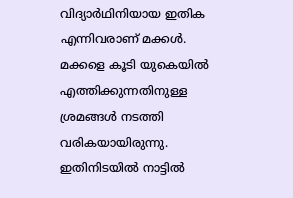വിദ്യാര്‍ഥിനിയായ ഇതിക എന്നിവരാണ് മക്കള്‍. മക്കളെ കൂടി യുകെയില്‍ എത്തിക്കുന്നതിനുള്ള ശ്രമങ്ങള്‍ നടത്തി വരികയായിരുന്നു. ഇതിനിടയില്‍ നാട്ടില്‍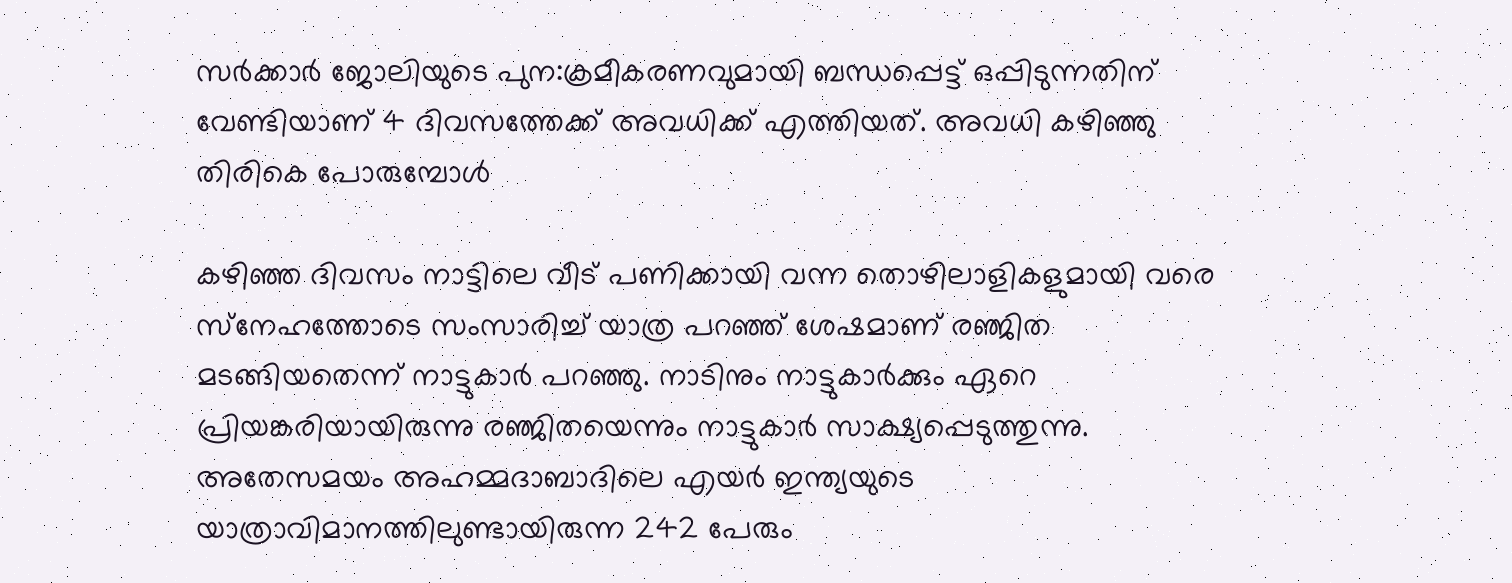സര്‍ക്കാര്‍ ജോലിയുടെ പുന:ക്രമീകരണവുമായി ബന്ധപ്പെട്ട് ഒപ്പിടുന്നതിന് വേണ്ടിയാണ് 4 ദിവസത്തേക്ക് അവധിക്ക് എത്തിയത്. അവധി കഴിഞ്ഞു തിരികെ പോരുമ്പോള്‍

കഴിഞ്ഞ ദിവസം നാട്ടിലെ വീട് പണിക്കായി വന്ന തൊഴിലാളികളുമായി വരെ സ്‌നേഹത്തോടെ സംസാരിച്ച് യാത്ര പറഞ്ഞ് ശേഷമാണ് രഞ്ജിത മടങ്ങിയതെന്ന് നാട്ടുകാര്‍ പറഞ്ഞു. നാടിനും നാട്ടുകാര്‍ക്കും ഏറെ പ്രിയങ്കരിയായിരുന്നു രഞ്ജിതയെന്നും നാട്ടുകാര്‍ സാക്ഷ്യപ്പെടുത്തുന്നു. അതേസമയം അഹമ്മദാബാദിലെ എയര്‍ ഇന്ത്യയുടെ യാത്രാവിമാനത്തിലുണ്ടായിരുന്ന 242 പേരും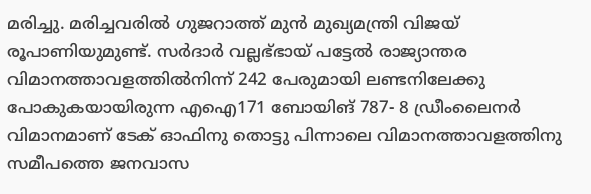മരിച്ചു. മരിച്ചവരില്‍ ഗുജറാത്ത് മുന്‍ മുഖ്യമന്ത്രി വിജയ് രൂപാണിയുമുണ്ട്. സര്‍ദാര്‍ വല്ലഭ്ഭായ് പട്ടേല്‍ രാജ്യാന്തര വിമാനത്താവളത്തില്‍നിന്ന് 242 പേരുമായി ലണ്ടനിലേക്കു പോകുകയായിരുന്ന എഐ171 ബോയിങ് 787- 8 ഡ്രീംലൈനര്‍ വിമാനമാണ് ടേക് ഓഫിനു തൊട്ടു പിന്നാലെ വിമാനത്താവളത്തിനു സമീപത്തെ ജനവാസ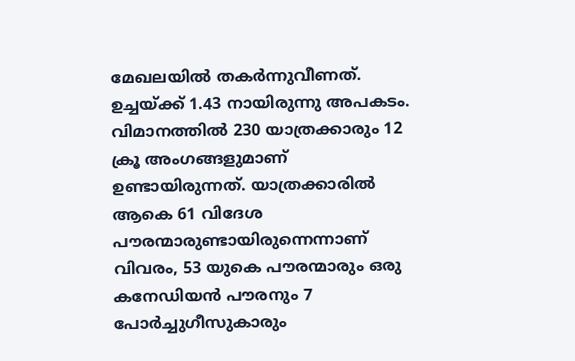മേഖലയില്‍ തകര്‍ന്നുവീണത്. ഉച്ചയ്ക്ക് 1.43 നായിരുന്നു അപകടം. വിമാനത്തില്‍ 230 യാത്രക്കാരും 12 ക്രൂ അംഗങ്ങളുമാണ് ഉണ്ടായിരുന്നത്. യാത്രക്കാരില്‍ ആകെ 61 വിദേശ പൗരന്മാരുണ്ടായിരുന്നെന്നാണ് വിവരം, 53 യുകെ പൗരന്മാരും ഒരു കനേഡിയന്‍ പൗരനും 7 പോര്‍ച്ചുഗീസുകാരും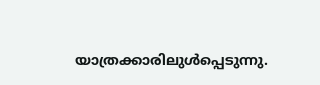യാത്രക്കാരിലുള്‍പ്പെടുന്നു.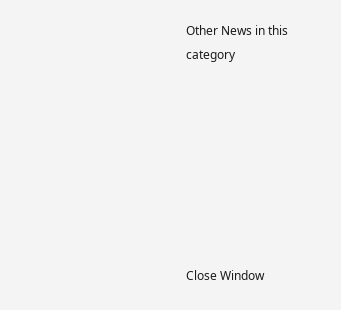Other News in this category








Close Window